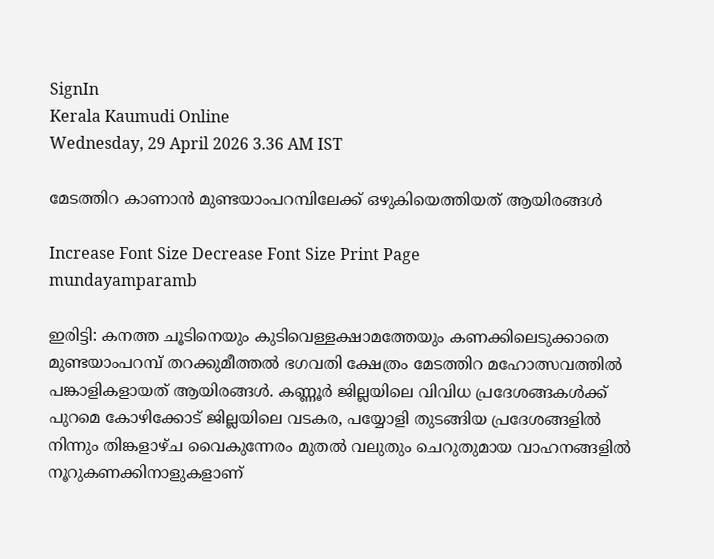SignIn
Kerala Kaumudi Online
Wednesday, 29 April 2026 3.36 AM IST

മേടത്തിറ കാണാൻ മുണ്ടയാംപറമ്പിലേക്ക് ഒഴുകിയെത്തിയത് ആയിരങ്ങൾ

Increase Font Size Decrease Font Size Print Page
mundayamparamb

ഇരിട്ടി: കനത്ത ചൂടിനെയും കുടിവെള്ളക്ഷാമത്തേയും കണക്കിലെടുക്കാതെ മുണ്ടയാംപറമ്പ് തറക്കുമീത്തൽ ഭഗവതി ക്ഷേത്രം മേടത്തിറ മഹോത്സവത്തിൽ പങ്കാളികളായത് ആയിരങ്ങൾ. കണ്ണൂർ ജില്ലയിലെ വിവിധ പ്രദേശങ്ങകൾക്ക് പുറമെ കോഴിക്കോട് ജില്ലയിലെ വടകര, പയ്യോളി തുടങ്ങിയ പ്രദേശങ്ങളിൽ നിന്നും തിങ്കളാഴ്ച വൈകുന്നേരം മുതൽ വലുതും ചെറുതുമായ വാഹനങ്ങളിൽ നൂറുകണക്കിനാളുകളാണ്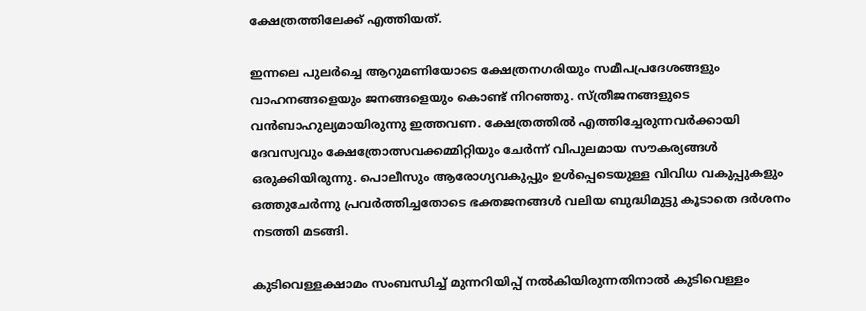ക്ഷേത്രത്തിലേക്ക് എത്തിയത്.

ഇന്നലെ പുലർച്ചെ ആറുമണിയോടെ ക്ഷേത്രനഗരിയും സമീപപ്രദേശങ്ങളും വാഹനങ്ങളെയും ജനങ്ങളെയും കൊണ്ട് നിറഞ്ഞു. സ്ത്രീജനങ്ങളുടെ വൻബാഹുല്യമായിരുന്നു ഇത്തവണ. ക്ഷേത്രത്തിൽ എത്തിച്ചേരുന്നവർക്കായി ദേവസ്വവും ക്ഷേത്രോത്സവക്കമ്മിറ്റിയും ചേർന്ന് വിപുലമായ സൗകര്യങ്ങൾ ഒരുക്കിയിരുന്നു. പൊലീസും ആരോഗ്യവകുപ്പും ഉൾപ്പെടെയുള്ള വിവിധ വകുപ്പുകളും ഒത്തുചേർന്നു പ്രവർത്തിച്ചതോടെ ഭക്തജനങ്ങൾ വലിയ ബുദ്ധിമുട്ടു കൂടാതെ ദർശനം നടത്തി മടങ്ങി.

കുടിവെള്ളക്ഷാമം സംബന്ധിച്ച് മുന്നറിയിപ്പ് നൽകിയിരുന്നതിനാൽ കുടിവെള്ളം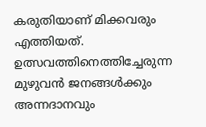കരുതിയാണ് മിക്കവരും എത്തിയത്. ഉത്സവത്തിനെത്തിച്ചേരുന്ന മുഴുവൻ ജനങ്ങൾക്കും അന്നദാനവും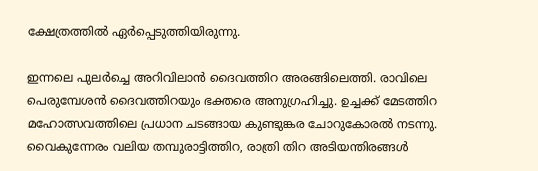ക്ഷേത്രത്തിൽ ഏർപ്പെടുത്തിയിരുന്നു.

ഇന്നലെ പുലർച്ചെ അറിവിലാൻ ദൈവത്തിറ അരങ്ങിലെത്തി. രാവിലെ പെരുമ്പേശൻ ദൈവത്തിറയും ഭക്തരെ അനുഗ്രഹിച്ചു. ഉച്ചക്ക് മേടത്തിറ മഹോത്സവത്തിലെ പ്രധാന ചടങ്ങായ കുണ്ടുങ്കര ചോറുകോരൽ നടന്നു. വൈകുന്നേരം വലിയ തമ്പുരാട്ടിത്തിറ, രാത്രി തിറ അടിയന്തിരങ്ങൾ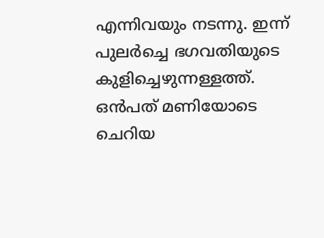എന്നിവയും നടന്നു. ഇന്ന് പുലർച്ചെ ഭഗവതിയുടെ കുളിച്ചെഴുന്നള്ളത്ത്. ഒൻപത് മണിയോടെ ചെറിയ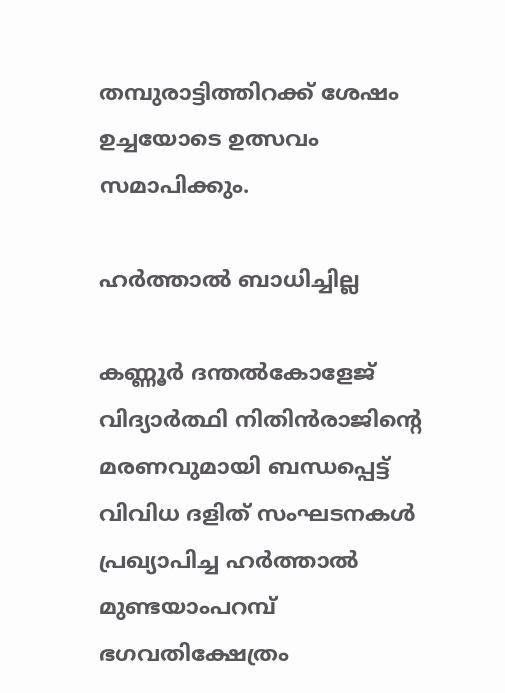തമ്പുരാട്ടിത്തിറക്ക് ശേഷം ഉച്ചയോടെ ഉത്സവം സമാപിക്കും.

ഹ‌ർത്താൽ ബാധിച്ചില്ല

കണ്ണൂർ ദന്തൽകോളേജ് വിദ്യാർത്ഥി നിതിൻരാജിന്റെ മരണവുമായി ബന്ധപ്പെട്ട് വിവിധ ദളിത് സംഘടനകൾ പ്രഖ്യാപിച്ച ഹർത്താൽ മുണ്ടയാംപറമ്പ് ഭഗവതിക്ഷേത്രം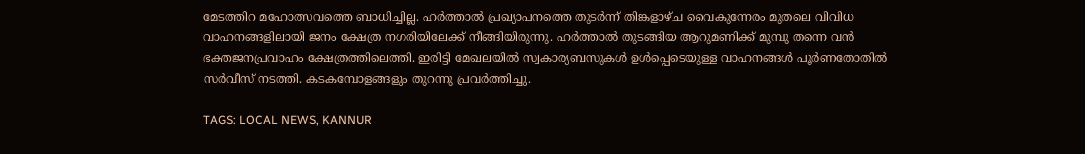മേടത്തിറ മഹോത്സവത്തെ ബാധിച്ചില്ല. ഹർത്താൽ പ്രഖ്യാപനത്തെ തുടർന്ന് തിങ്കളാഴ്ച വൈകുന്നേരം മുതലെ വിവിധ വാഹനങ്ങളിലായി ജനം ക്ഷേത്ര നഗരിയിലേക്ക് നീങ്ങിയിരുന്നു. ഹർത്താൽ തുടങ്ങിയ ആറുമണിക്ക് മുമ്പു തന്നെ വൻ ഭക്തജനപ്രവാഹം ക്ഷേത്രത്തിലെത്തി. ഇരിട്ടി മേഖലയിൽ സ്വകാര്യബസുകൾ ഉൾപ്പെടെയുള്ള വാഹനങ്ങൾ പൂർണതോതിൽ സർവീസ് നടത്തി. കടകമ്പോളങ്ങളും തുറന്നു പ്രവർത്തിച്ചു.

TAGS: LOCAL NEWS, KANNUR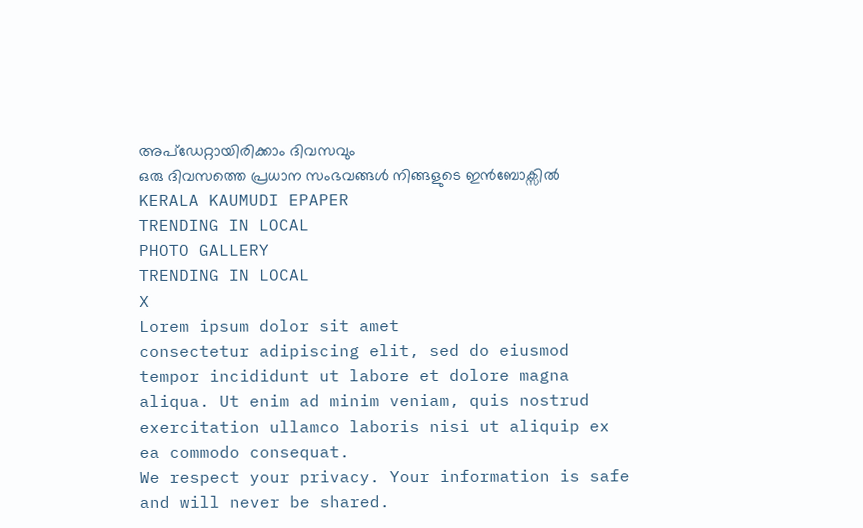അപ്ഡേറ്റായിരിക്കാം ദിവസവും
ഒരു ദിവസത്തെ പ്രധാന സംഭവങ്ങൾ നിങ്ങളുടെ ഇൻബോക്സിൽ
KERALA KAUMUDI EPAPER
TRENDING IN LOCAL
PHOTO GALLERY
TRENDING IN LOCAL
X
Lorem ipsum dolor sit amet
consectetur adipiscing elit, sed do eiusmod tempor incididunt ut labore et dolore magna aliqua. Ut enim ad minim veniam, quis nostrud exercitation ullamco laboris nisi ut aliquip ex ea commodo consequat.
We respect your privacy. Your information is safe and will never be shared.